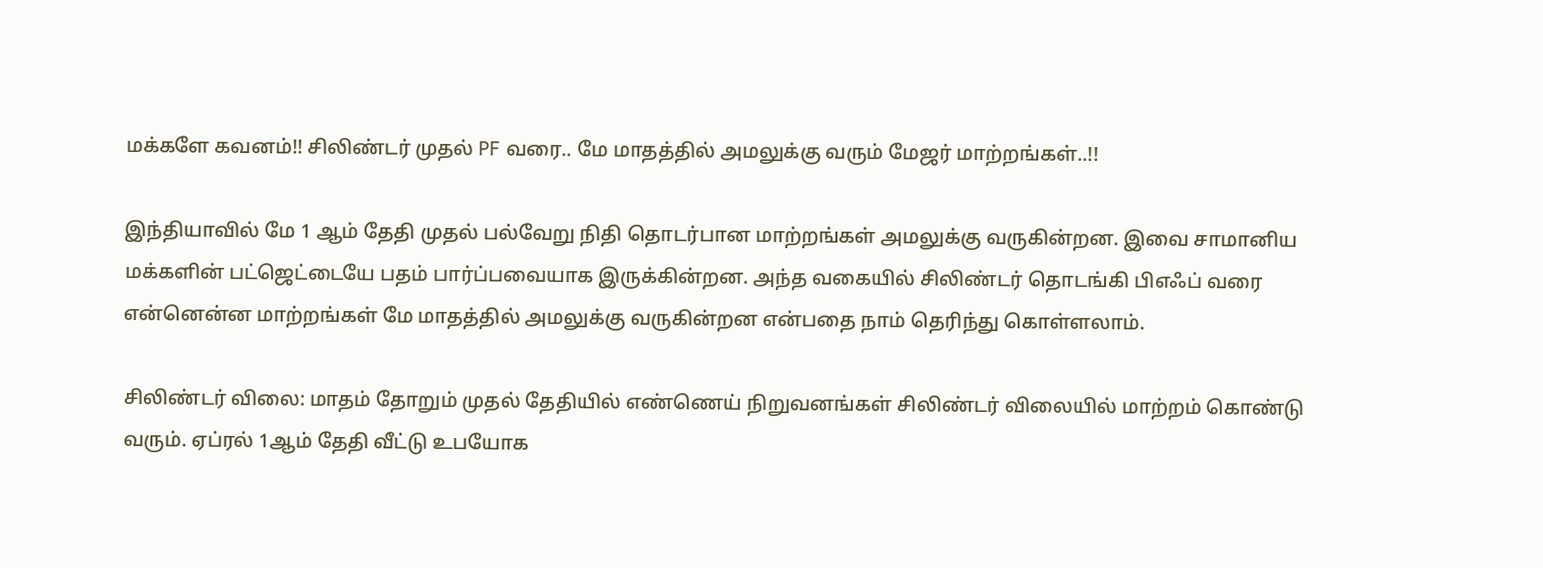மக்களே கவனம்!! சிலிண்டர் முதல் PF வரை.. மே மாதத்தில் அமலுக்கு வரும் மேஜர் மாற்றங்கள்..!!

இந்தியாவில் மே 1 ஆம் தேதி முதல் பல்வேறு நிதி தொடர்பான மாற்றங்கள் அமலுக்கு வருகின்றன. இவை சாமானிய மக்களின் பட்ஜெட்டையே பதம் பார்ப்பவையாக இருக்கின்றன. அந்த வகையில் சிலிண்டர் தொடங்கி பிஎஃப் வரை என்னென்ன மாற்றங்கள் மே மாதத்தில் அமலுக்கு வருகின்றன என்பதை நாம் தெரிந்து கொள்ளலாம்.

சிலிண்டர் விலை: மாதம் தோறும் முதல் தேதியில் எண்ணெய் நிறுவனங்கள் சிலிண்டர் விலையில் மாற்றம் கொண்டு வரும். ஏப்ரல் 1ஆம் தேதி வீட்டு உபயோக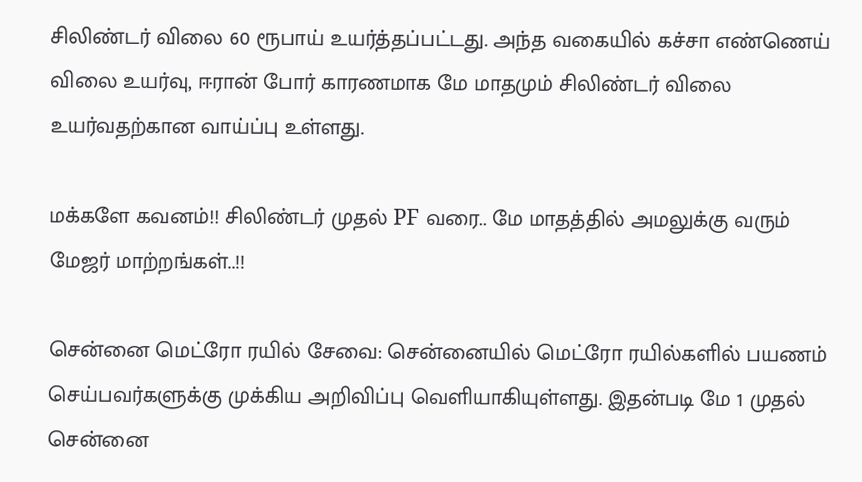சிலிண்டர் விலை 60 ரூபாய் உயர்த்தப்பட்டது. அந்த வகையில் கச்சா எண்ணெய் விலை உயர்வு, ஈரான் போர் காரணமாக மே மாதமும் சிலிண்டர் விலை உயர்வதற்கான வாய்ப்பு உள்ளது.

மக்களே கவனம்!! சிலிண்டர் முதல் PF வரை.. மே மாதத்தில் அமலுக்கு வரும் மேஜர் மாற்றங்கள்..!!

சென்னை மெட்ரோ ரயில் சேவை: சென்னையில் மெட்ரோ ரயில்களில் பயணம் செய்பவர்களுக்கு முக்கிய அறிவிப்பு வெளியாகியுள்ளது. இதன்படி மே 1 முதல் சென்னை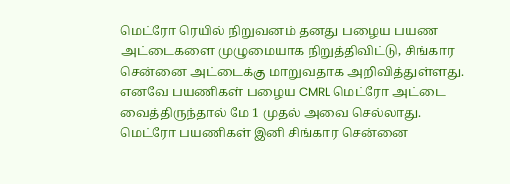மெட்ரோ ரெயில் நிறுவனம் தனது பழைய பயண அட்டைகளை முழுமையாக நிறுத்திவிட்டு, சிங்கார சென்னை அட்டைக்கு மாறுவதாக அறிவித்துள்ளது. எனவே பயணிகள் பழைய CMRL மெட்ரோ அட்டை வைத்திருந்தால் மே 1 முதல் அவை செல்லாது. மெட்ரோ பயணிகள் இனி சிங்கார சென்னை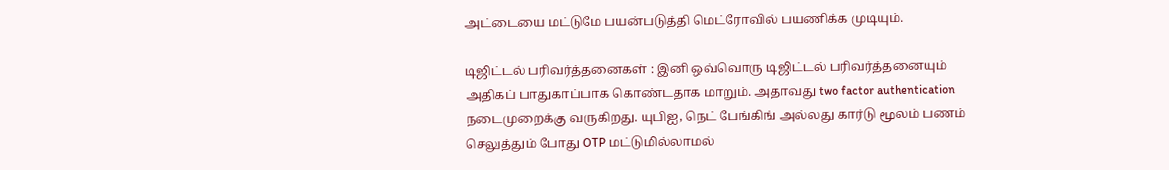அட்டையை மட்டுமே பயன்படுத்தி மெட்ரோவில் பயணிக்க முடியும்.

டிஜிட்டல் பரிவர்த்தனைகள் : இனி ஒவ்வொரு டிஜிட்டல் பரிவர்த்தனையும் அதிகப் பாதுகாப்பாக கொண்டதாக மாறும். அதாவது two factor authentication நடைமுறைக்கு வருகிறது. யுபிஐ, நெட் பேங்கிங் அல்லது கார்டு மூலம் பணம் செலுத்தும் போது OTP மட்டுமில்லாமல்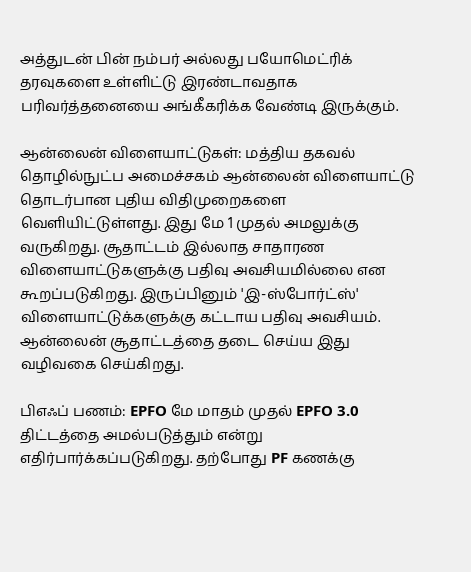அத்துடன் பின் நம்பர் அல்லது பயோமெட்ரிக் தரவுகளை உள்ளிட்டு இரண்டாவதாக பரிவர்த்தனையை அங்கீகரிக்க வேண்டி இருக்கும்.

ஆன்லைன் விளையாட்டுகள்: மத்திய தகவல் தொழில்நுட்ப அமைச்சகம் ஆன்லைன் விளையாட்டு தொடர்பான புதிய விதிமுறைகளை வெளியிட்டுள்ளது. இது மே 1 முதல் அமலுக்கு வருகிறது. சூதாட்டம் இல்லாத சாதாரண விளையாட்டுகளுக்கு பதிவு அவசியமில்லை என கூறப்படுகிறது. இருப்பினும் 'இ-ஸ்போர்ட்ஸ்' விளையாட்டுக்களுக்கு கட்டாய பதிவு அவசியம். ஆன்லைன் சூதாட்டத்தை தடை செய்ய இது வழிவகை செய்கிறது.

பிஎஃப் பணம்: EPFO மே மாதம் முதல் EPFO 3.0 திட்டத்தை அமல்படுத்தும் என்று எதிர்பார்க்கப்படுகிறது. தற்போது PF கணக்கு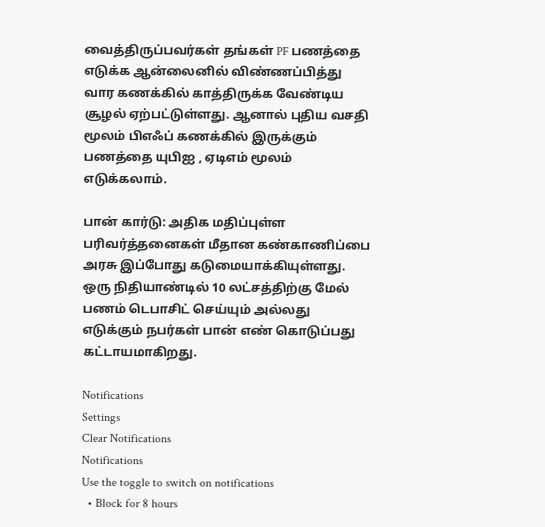வைத்திருப்பவர்கள் தங்கள் PF பணத்தை எடுக்க ஆன்லைனில் விண்ணப்பித்து வார கணக்கில் காத்திருக்க வேண்டிய சூழல் ஏற்பட்டுள்ளது. ஆனால் புதிய வசதி மூலம் பிஎஃப் கணக்கில் இருக்கும் பணத்தை யுபிஐ , ஏடிஎம் மூலம் எடுக்கலாம்.

பான் கார்டு: அதிக மதிப்புள்ள பரிவர்த்தனைகள் மீதான கண்காணிப்பை அரசு இப்போது கடுமையாக்கியுள்ளது. ஒரு நிதியாண்டில் 10 லட்சத்திற்கு மேல் பணம் டெபாசிட் செய்யும் அல்லது எடுக்கும் நபர்கள் பான் எண் கொடுப்பது கட்டாயமாகிறது.

Notifications
Settings
Clear Notifications
Notifications
Use the toggle to switch on notifications
  • Block for 8 hours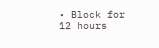• Block for 12 hours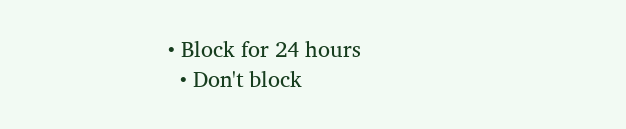• Block for 24 hours
  • Don't block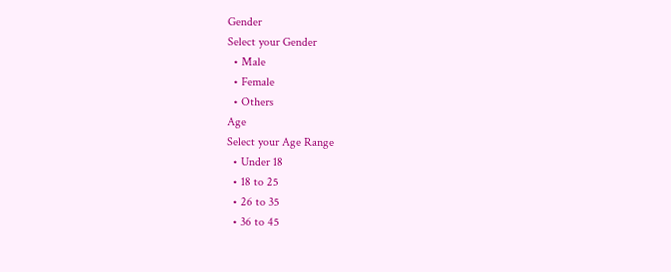Gender
Select your Gender
  • Male
  • Female
  • Others
Age
Select your Age Range
  • Under 18
  • 18 to 25
  • 26 to 35
  • 36 to 45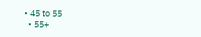• 45 to 55
  • 55+